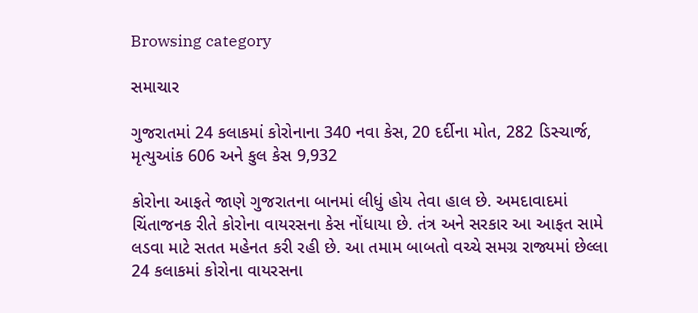Browsing category

સમાચાર

ગુજરાતમાં 24 કલાકમાં કોરોનાના 340 નવા કેસ, 20 દર્દીના મોત, 282 ડિસ્ચાર્જ, મૃત્યુઆંક 606 અને કુલ કેસ 9,932

કોરોના આફતે જાણે ગુજરાતના બાનમાં લીધું હોય તેવા હાલ છે. અમદાવાદમાં ચિંતાજનક રીતે કોરોના વાયરસના કેસ નોંધાયા છે. તંત્ર અને સરકાર આ આફત સામે લડવા માટે સતત મહેનત કરી રહી છે. આ તમામ બાબતો વચ્ચે સમગ્ર રાજ્યમાં છેલ્લા 24 કલાકમાં કોરોના વાયરસના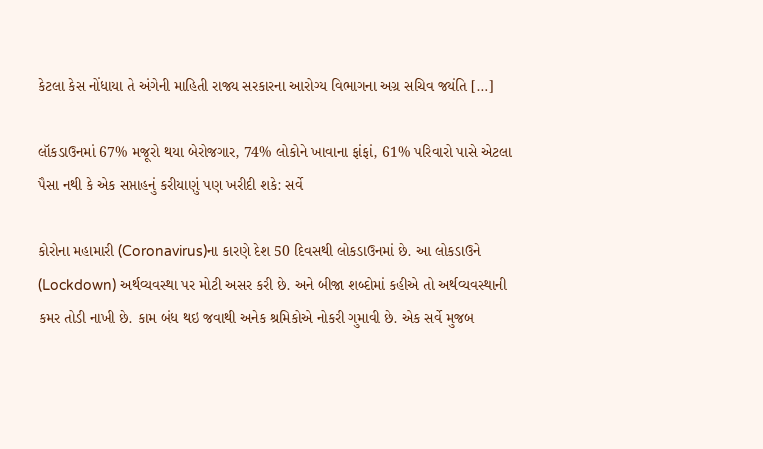કેટલા કેસ નોંધાયા તે અંગેની માહિતી રાજ્ય સરકારના આરોગ્ય વિભાગના અગ્ર સચિવ જયંતિ […]

લૉકડાઉનમાં 67% મજૂરો થયા બેરોજગાર, 74% લોકોને ખાવાના ફાંફાં, 61% પરિવારો પાસે એટલા પૈસા નથી કે એક સપ્તાહનું કરીયાણું પણ ખરીદી શકે: સર્વે

કોરોના મહામારી (Coronavirus)ના કારણે દેશ 50 દિવસથી લોકડાઉનમાં છે. આ લોકડાઉને (Lockdown) અર્થવ્યવસ્થા પર મોટી અસર કરી છે. અને બીજા શબ્દોમાં કહીએ તો અર્થવ્યવસ્થાની કમર તોડી નાખી છે. કામ બંધ થઇ જવાથી અનેક શ્રમિકોએ નોકરી ગુમાવી છે. એક સર્વે મુજબ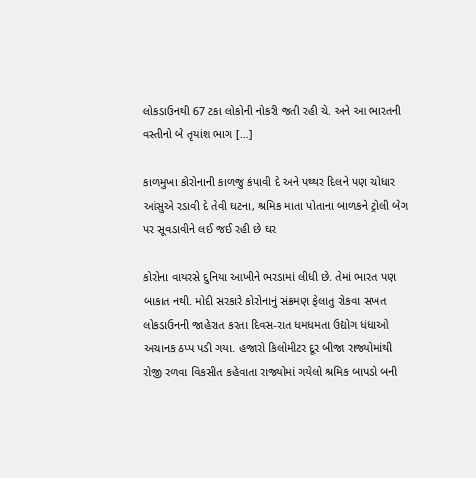લોકડાઉનથી 67 ટકા લોકોની નોકરી જતી રહી ચે. અને આ ભારતની વસ્તીનો બે તૃયાંશ ભાગ […]

કાળમુખા કોરોનાની કાળજુ કંપાવી દે અને પથ્થર દિલને પણ ચોધાર આંસુએ રડાવી દે તેવી ઘટના, શ્રમિક માતા પોતાના બાળકને ટ્રોલી બેગ પર સૂવડાવીને લઈ જઈ રહી છે ઘર

કોરોના વાયરસે દુનિયા આખીને ભરડામાં લીધી છે. તેમાં ભારત પણ બાકાત નથી. મોદી સરકારે કોરોનાનું સંક્રમણ ફેલાતુ રોકવા સખત લોકડાઉનની જાહેરાત કરતા દિવસ-રાત ધમધમતા ઉદ્યોગ ધંધાઓ અચાનક ઠપ્પ પડી ગયા. હજારો કિલોમીટર દૂર બીજા રાજ્યોમાંથી રોજી રળવા વિકસીત કહેવાતા રાજ્યોમાં ગયેલો શ્રમિક બાપડો બની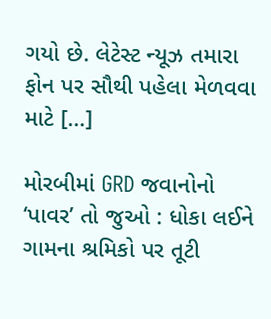ગયો છે. લેટેસ્ટ ન્યૂઝ તમારા ફોન પર સૌથી પહેલા મેળવવા માટે […]

મોરબીમાં GRD જવાનોનો ‘પાવર’ તો જુઓ : ધોકા લઈને ગામના શ્રમિકો પર તૂટી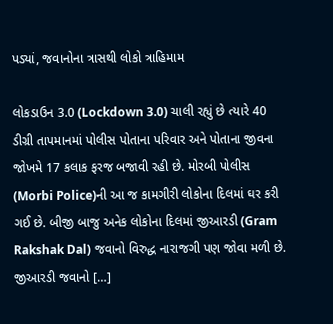પડ્યાં, જવાનોના ત્રાસથી લોકો ત્રાહિમામ

લોકડાઉન 3.0 (Lockdown 3.0) ચાલી રહ્યું છે ત્યારે 40 ડીગ્રી તાપમાનમાં પોલીસ પોતાના પરિવાર અને પોતાના જીવના જોખમે 17 કલાક ફરજ બજાવી રહી છે. મોરબી પોલીસ (Morbi Police)ની આ જ કામગીરી લોકોના દિલમાં ઘર કરી ગઈ છે. બીજી બાજુ અનેક લોકોના દિલમાં જીઆરડી (Gram Rakshak Dal) જવાનો વિરુદ્ધ નારાજગી પણ જોવા મળી છે. જીઆરડી જવાનો […]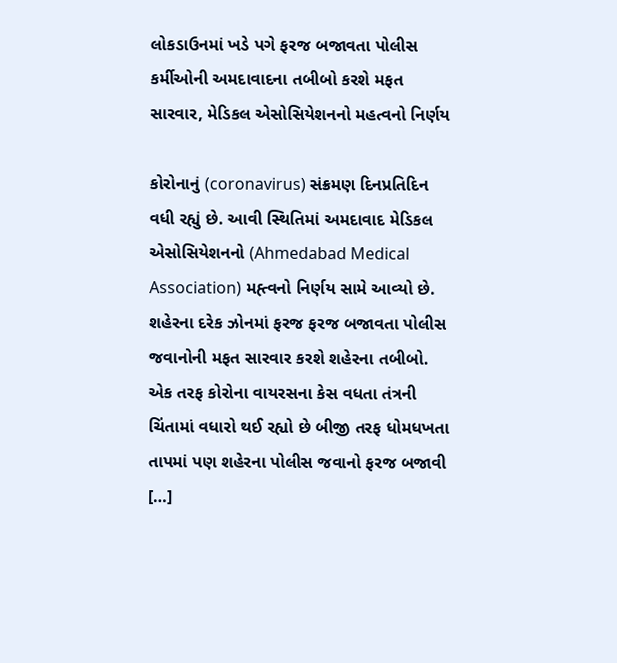લોકડાઉનમાં ખડે પગે ફરજ બજાવતા પોલીસ કર્મીઓની અમદાવાદના તબીબો કરશે મફત સારવાર, મેડિકલ એસોસિયેશનનો મહત્વનો નિર્ણય

કોરોનાનું (coronavirus) સંક્રમણ દિનપ્રતિદિન વધી રહ્યું છે. આવી સ્થિતિમાં અમદાવાદ મેડિકલ એસોસિયેશનનો (Ahmedabad Medical Association) મહ્ત્વનો નિર્ણય સામે આવ્યો છે. શહેરના દરેક ઝોનમાં ફરજ ફરજ બજાવતા પોલીસ જવાનોની મફત સારવાર કરશે શહેરના તબીબો. એક તરફ કોરોના વાયરસના કેસ વધતા તંત્રની ચિંતામાં વધારો થઈ રહ્યો છે બીજી તરફ ધોમધખતા તાપમાં પણ શહેરના પોલીસ જવાનો ફરજ બજાવી […]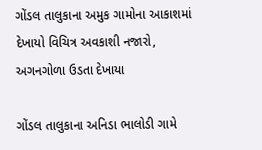ગોંડલ તાલુકાના અમુક ગામોના આકાશમાં દેખાયો વિચિત્ર અવકાશી નજારો, અગનગોળા ઉડતા દેખાયા

ગોંડલ તાલુકાના અનિડા ભાલોડી ગામે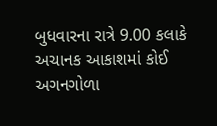બુધવારના રાત્રે 9.00 કલાકે અચાનક આકાશમાં કોઈ અગનગોળા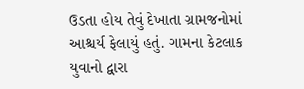ઉડતા હોય તેવું દેખાતા ગ્રામજનોમાં આશ્ચર્ય ફેલાયું હતું. ગામના કેટલાક યુવાનો દ્વારા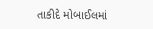તાકીદે મોબાઈલમાં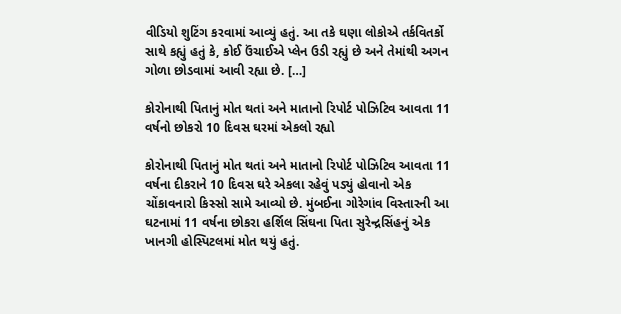વીડિયો શુટિંગ કરવામાં આવ્યું હતું. આ તકે ઘણા લોકોએ તર્કવિતર્કો સાથે કહ્યું હતું કે, કોઈ ઉંચાઈએ પ્લેન ઉડી રહ્યું છે અને તેમાંથી અગન ગોળા છોડવામાં આવી રહ્યા છે. […]

કોરોનાથી પિતાનું મોત થતાં અને માતાનો રિપોર્ટ પોઝિટિવ આવતા 11 વર્ષનો છોકરો 10 દિવસ ઘરમાં એકલો રહ્યો

કોરોનાથી પિતાનું મોત થતાં અને માતાનો રિપોર્ટ પોઝિટિવ આવતા 11 વર્ષના દીકરાને 10 દિવસ ઘરે એકલા રહેવું પડ્યું હોવાનો એક ચોંકાવનારો કિસ્સો સામે આવ્યો છે. મુંબઈના ગોરેગાંવ વિસ્તારની આ ઘટનામાં 11 વર્ષના છોકરા હર્શિલ સિંઘના પિતા સુરેન્દ્રસિંહનું એક ખાનગી હોસ્પિટલમાં મોત થયું હતું.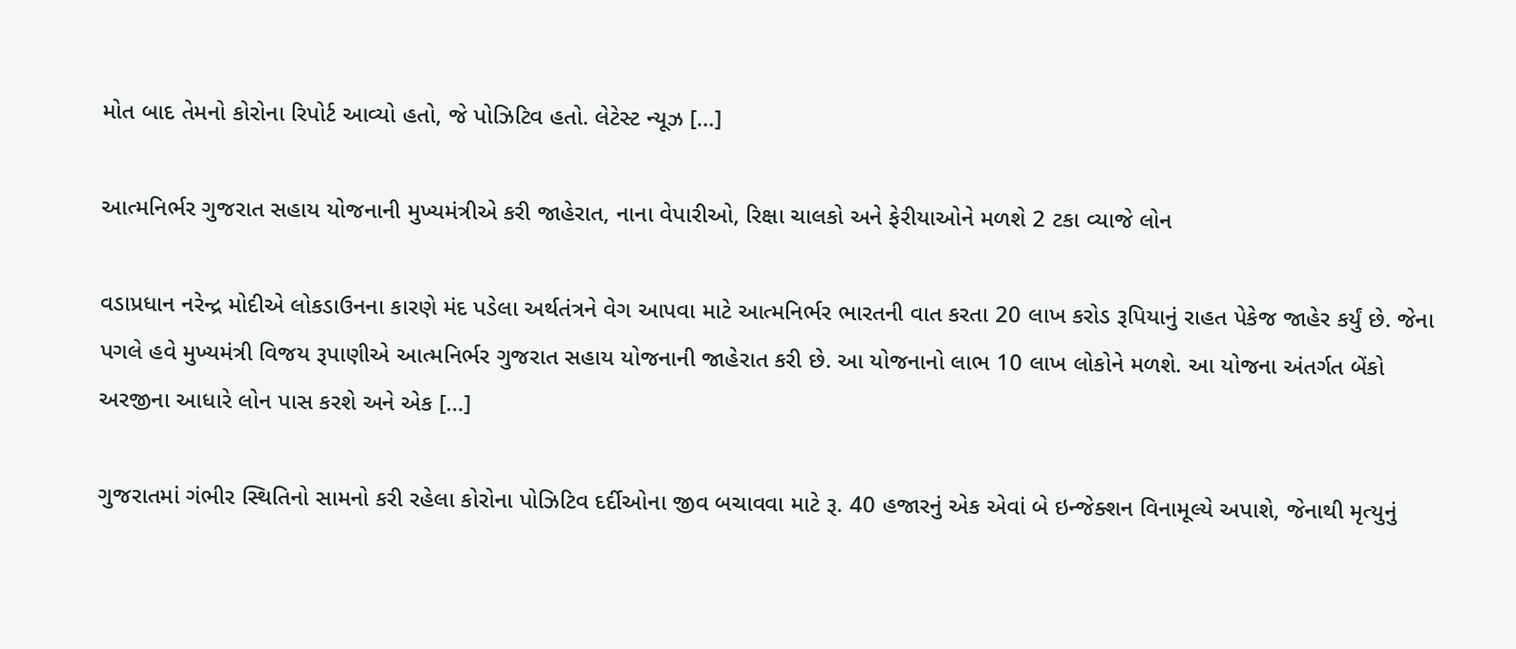મોત બાદ તેમનો કોરોના રિપોર્ટ આવ્યો હતો, જે પોઝિટિવ હતો. લેટેસ્ટ ન્યૂઝ […]

આત્મનિર્ભર ગુજરાત સહાય યોજનાની મુખ્યમંત્રીએ કરી જાહેરાત, નાના વેપારીઓ, રિક્ષા ચાલકો અને ફેરીયાઓને મળશે 2 ટકા વ્યાજે લોન

વડાપ્રધાન નરેન્દ્ર મોદીએ લોકડાઉનના કારણે મંદ પડેલા અર્થતંત્રને વેગ આપવા માટે આત્મનિર્ભર ભારતની વાત કરતા 20 લાખ કરોડ રૂપિયાનું રાહત પેકેજ જાહેર કર્યું છે. જેના પગલે હવે મુખ્યમંત્રી વિજય રૂપાણીએ આત્મનિર્ભર ગુજરાત સહાય યોજનાની જાહેરાત કરી છે. આ યોજનાનો લાભ 10 લાખ લોકોને મળશે. આ યોજના અંતર્ગત બેંકો અરજીના આધારે લોન પાસ કરશે અને એક […]

ગુજરાતમાં ગંભીર સ્થિતિનો સામનો કરી રહેલા કોરોના પોઝિટિવ દર્દીઓના જીવ બચાવવા માટે રૂ. 40 હજારનું એક એવાં બે ઇન્જેક્શન વિનામૂલ્યે અપાશે, જેનાથી મૃત્યુનું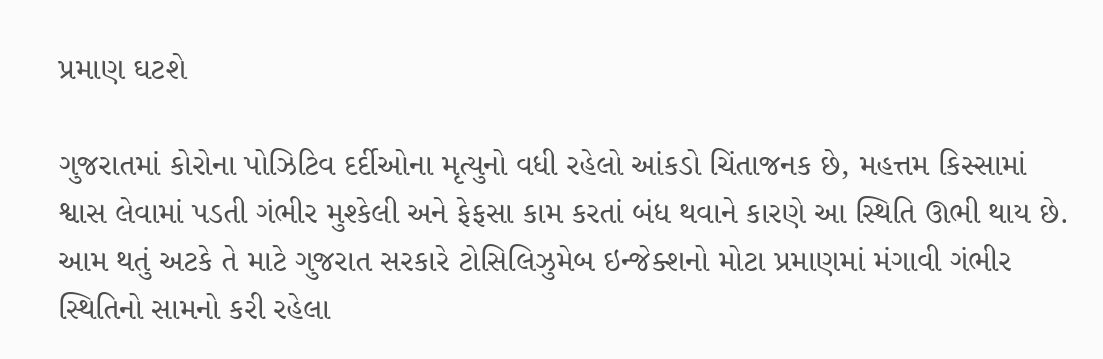પ્રમાણ ઘટશે

ગુજરાતમાં કોરોના પોઝિટિવ દર્દીઓના મૃત્યુનો વધી રહેલો આંકડો ચિંતાજનક છે, મહત્તમ કિસ્સામાં શ્વાસ લેવામાં પડતી ગંભીર મુશ્કેલી અને ફેફસા કામ કરતાં બંધ થવાને કારણે આ સ્થિતિ ઊભી થાય છે. આમ થતું અટકે તે માટે ગુજરાત સરકારે ટોસિલિઝુમેબ ઇન્જેક્શનો મોટા પ્રમાણમાં મંગાવી ગંભીર સ્થિતિનો સામનો કરી રહેલા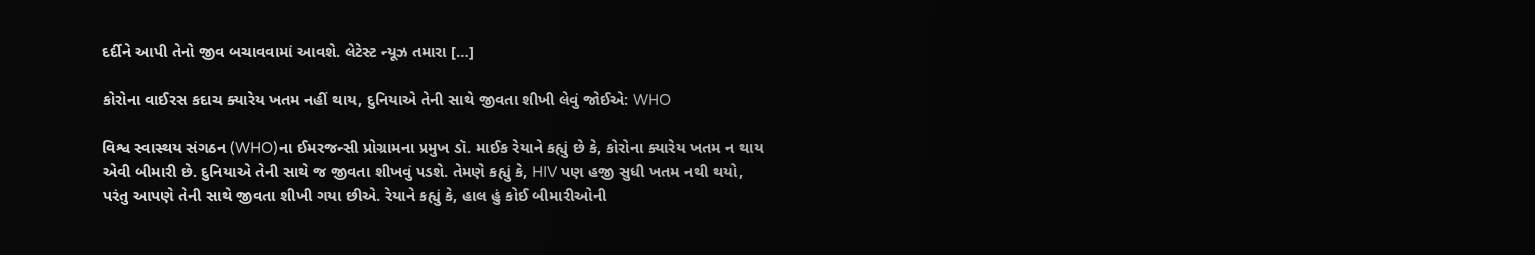દર્દીને આપી તેનો જીવ બચાવવામાં આવશે. લેટેસ્ટ ન્યૂઝ તમારા […]

કોરોના વાઈરસ કદાચ ક્યારેય ખતમ નહીં થાય, દુનિયાએ તેની સાથે જીવતા શીખી લેવું જોઈએ: WHO

વિશ્વ સ્વાસ્થય સંગઠન (WHO)ના ઈમરજન્સી પ્રોગ્રામના પ્રમુખ ડૉ. માઈક રેયાને કહ્યું છે કે, કોરોના ક્યારેય ખતમ ન થાય એવી બીમારી છે. દુનિયાએ તેની સાથે જ જીવતા શીખવું પડશે. તેમણે કહ્યું કે, HIV પણ હજી સુધી ખતમ નથી થયો, પરંતુ આપણે તેની સાથે જીવતા શીખી ગયા છીએ. રેયાને કહ્યું કે, હાલ હું કોઈ બીમારીઓની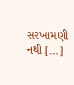સરખામણી નથી […]